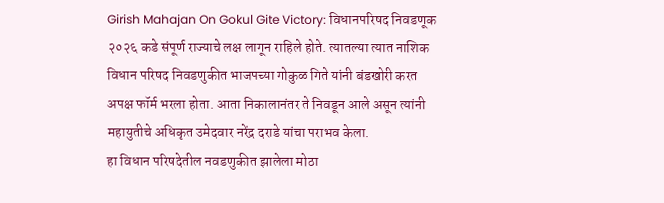Girish Mahajan On Gokul Gite Victory: विधानपरिषद निवडणूक २०२६ कडे संपूर्ण राज्याचे लक्ष लागून राहिले होते. त्यातल्या त्यात नाशिक विधान परिषद निवडणुकीत भाजपच्या गोकुळ गिते यांनी बंडखोरी करत अपक्ष फॉर्म भरला होता. आता निकालानंतर ते निवडून आले असून त्यांनी महायुतीचे अधिकृत उमेदवार नरेंद्र दराडे यांचा पराभव केला.
हा विधान परिषदेतील नवडणुकीत झालेला मोठा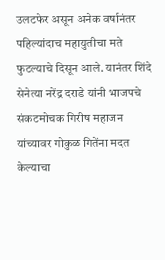उलटफेर असून अनेक वर्षानंतर पहिल्यांदाच महायुतीचा मते फुटल्याचे दिसून आले. यानंतर शिंदे सेनेत्या नरेंद्र दराडे यांनी भाजपचे संकटमोचक गिरीष महाजन यांच्यावर गोकुळ गितेंना मदत केल्याचा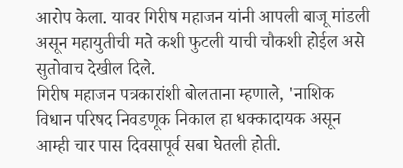आरोप केला. यावर गिरीष महाजन यांनी आपली बाजू मांडली असून महायुतीची मते कशी फुटली याची चौकशी होईल असे सुतोवाच देखील दिले.
गिरीष महाजन पत्रकारांशी बोलताना म्हणाले, 'नाशिक विधान परिषद निवडणूक निकाल हा धक्कादायक असून आम्ही चार पास दिवसापूर्व सबा घेतली होती.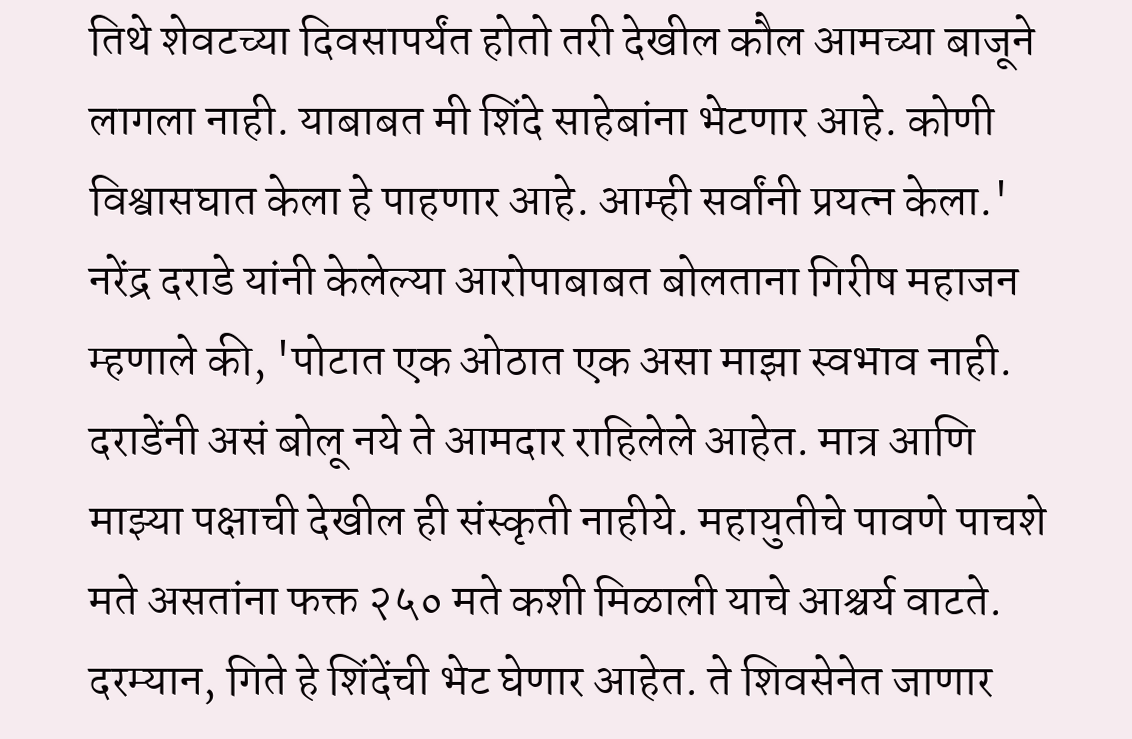तिथे शेवटच्या दिवसापर्यंत होतो तरी देखील कौल आमच्या बाजूने लागला नाही. याबाबत मी शिंदे साहेबांना भेटणार आहे. कोणी विश्वासघात केला हे पाहणार आहे. आम्ही सर्वांनी प्रयत्न केला.'
नरेंद्र दराडे यांनी केलेल्या आरोपाबाबत बोलताना गिरीष महाजन म्हणाले की, 'पोटात एक ओठात एक असा माझा स्वभाव नाही. दराडेंनी असं बोलू नये ते आमदार राहिलेले आहेत. मात्र आणि माझ्या पक्षाची देखील ही संस्कृती नाहीये. महायुतीचे पावणे पाचशे मते असतांना फक्त २५० मते कशी मिळाली याचे आश्चर्य वाटते.
दरम्यान, गिते हे शिंदेंची भेट घेणार आहेत. ते शिवसेनेत जाणार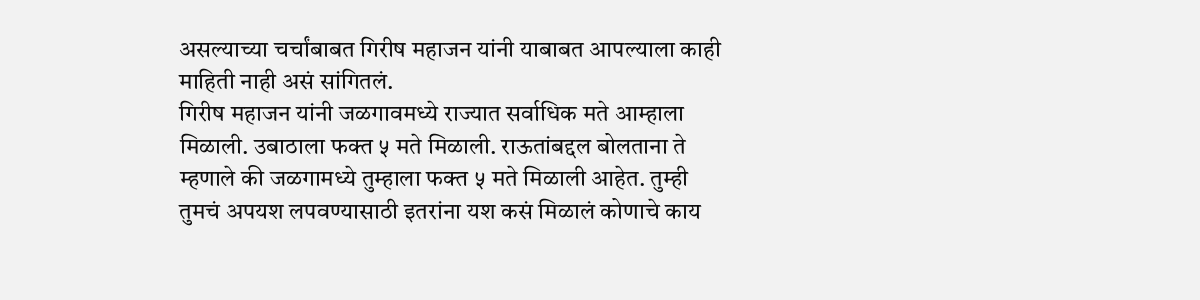असल्याच्या चर्चांबाबत गिरीष महाजन यांनी याबाबत आपल्याला काही माहिती नाही असं सांगितलं.
गिरीष महाजन यांनी जळगावमध्ये राज्यात सर्वाधिक मते आम्हाला मिळाली. उबाठाला फक्त ५ मते मिळाली. राऊतांबद्दल बोलताना ते म्हणाले की जळगामध्ये तुम्हाला फक्त ५ मते मिळाली आहेत. तुम्ही तुमचं अपयश लपवण्यासाठी इतरांना यश कसं मिळालं कोणाचे काय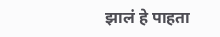झालं हे पाहता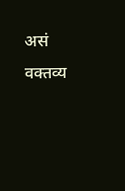असं वक्तव्य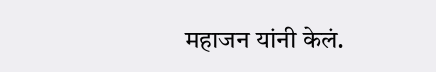महाजन यांनी केलं.